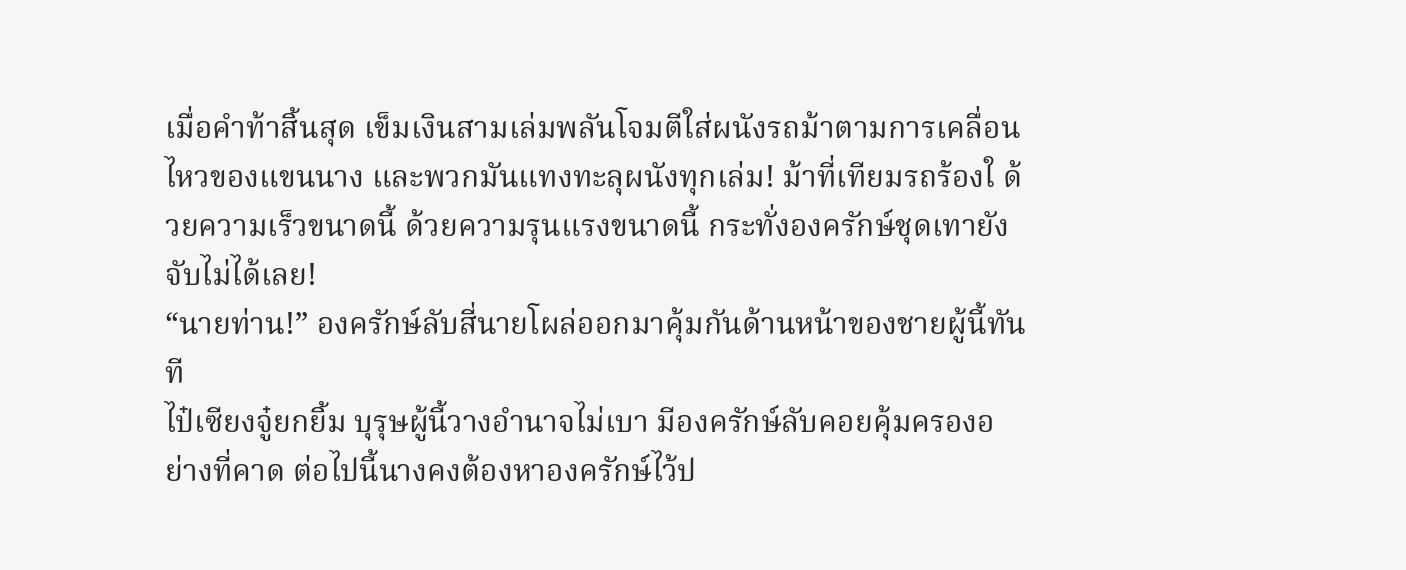เมื่อคำท้าสิ้นสุด เข็มเงินสามเล่มพลันโจมตีใส่ผนังรถม้าตามการเคลื่อนไหวของแขนนาง และพวกมันแทงทะลุผนังทุกเล่ม! ม้าที่เทียมรถร้องใ ด้วยความเร็วขนาดนี้ ด้วยความรุนแรงขนาดนี้ กระทั่งองครักษ์ชุดเทายังจับไม่ได้เลย!
“นายท่าน!” องครักษ์ลับสี่นายโผล่ออกมาคุ้มกันด้านหน้าของชายผู้นี้ทันที
ไป๋เซียงจู๋ยกยิ้ม บุรุษผู้นี้วางอำนาจไม่เบา มีองครักษ์ลับคอยคุ้มครองอย่างที่คาด ต่อไปนี้นางคงต้องหาองครักษ์ไว้ป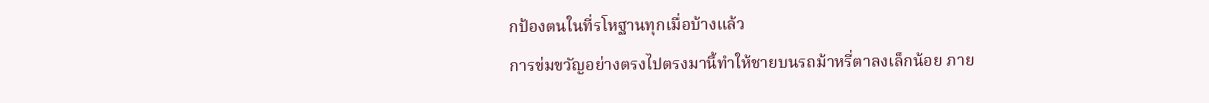กป้องตนในที่รโหฐานทุกเมื่อบ้างแล้ว
การข่มขวัญอย่างตรงไปตรงมานี้ทำให้ชายบนรถม้าหรี่ตาลงเล็กน้อย ภาย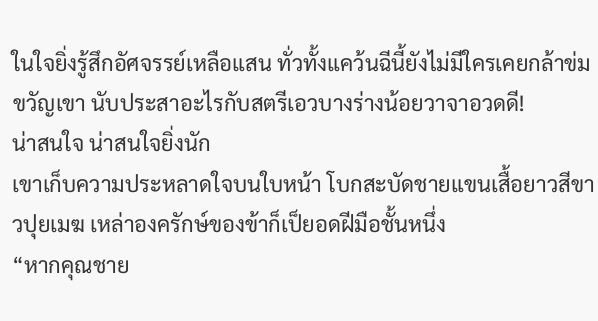ในใจยิ่งรู้สึกอัศจรรย์เหลือแสน ทั่วทั้งแคว้นฉีนี้ยังไม่มีใครเคยกล้าข่มขวัญเขา นับประสาอะไรกับสตรีเอวบางร่างน้อยวาจาอวดดี!
น่าสนใจ น่าสนใจยิ่งนัก
เขาเก็บความประหลาดใจบนใบหน้า โบกสะบัดชายแขนเสื้อยาวสีขาวปุยเมฆ เหล่าองครักษ์ของข้าก็เป็ยอดฝีมือชั้นหนึ่ง
“หากคุณชาย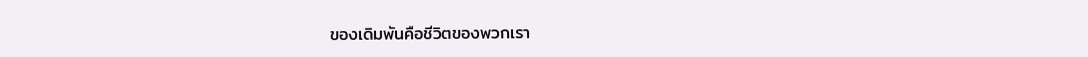ของเดิมพันคือชีวิตของพวกเรา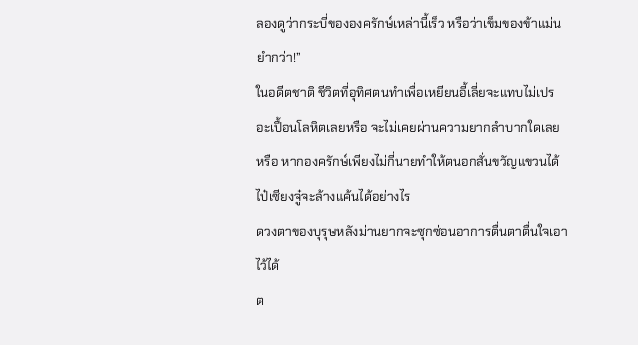ลองดูว่ากระบี่ขององครักษ์เหล่านี้เร็ว หรือว่าเข็มของข้าแม่นยำกว่า!”
ในอดีตชาติ ชีวิตที่อุทิศตนทำเพื่อเหยียนอี้เลี่ยจะแทบไม่เปรอะเปื้อนโลหิตเลยหรือ จะไม่เคยผ่านความยากลำบากใดเลยหรือ หากองครักษ์เพียงไม่กี่นายทำให้ตนอกสั่นขวัญแขวนได้ ไป๋เซียงจู๋จะล้างแค้นได้อย่างไร
ดวงตาของบุรุษหลังม่านยากจะซุกซ่อนอาการตื่นตาตื่นใจเอาไว้ได้
ต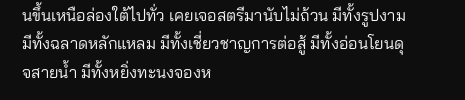นขึ้นเหนือล่องใต้ไปทั่ว เคยเจอสตรีมานับไม่ถ้วน มีทั้งรูปงาม มีทั้งฉลาดหลักแหลม มีทั้งเชี่ยวชาญการต่อสู้ มีทั้งอ่อนโยนดุจสายน้ำ มีทั้งหยิ่งทะนงจองห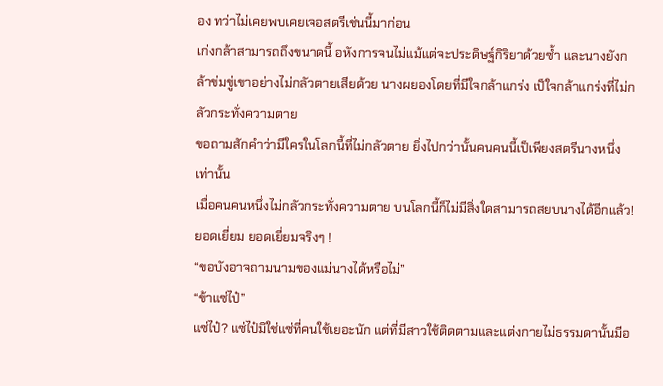อง ทว่าไม่เคยพบเคยเจอสตรีเช่นนี้มาก่อน
เก่งกล้าสามารถถึงขนาดนี้ อหังการจนไม่แม้แต่จะประดิษฐ์กิริยาด้วยซ้ำ และนางยังกล้าข่มขู่เขาอย่างไม่กลัวตายเสียด้วย นางผยองโดยที่มีใจกล้าแกร่ง เป็ใจกล้าแกร่งที่ไม่กลัวกระทั่งความตาย
ขอถามสักคำว่ามีใครในโลกนี้ที่ไม่กลัวตาย ยิ่งไปกว่านั้นคนคนนี้เป็เพียงสตรีนางหนึ่งเท่านั้น
เมื่อคนคนหนึ่งไม่กลัวกระทั่งความตาย บนโลกนี้ก็ไม่มีสิ่งใดสามารถสยบนางได้อีกแล้ว!
ยอดเยี่ยม ยอดเยี่ยมจริงๆ !
“ขอบังอาจถามนามของแม่นางได้หรือไม่”
“ข้าแซ่ไป๋”
แซ่ไป๋? แซ่ไป๋มิใช่แซ่ที่คนใช้เยอะนัก แต่ที่มีสาวใช้ติดตามและแต่งกายไม่ธรรมดานั้นมีอ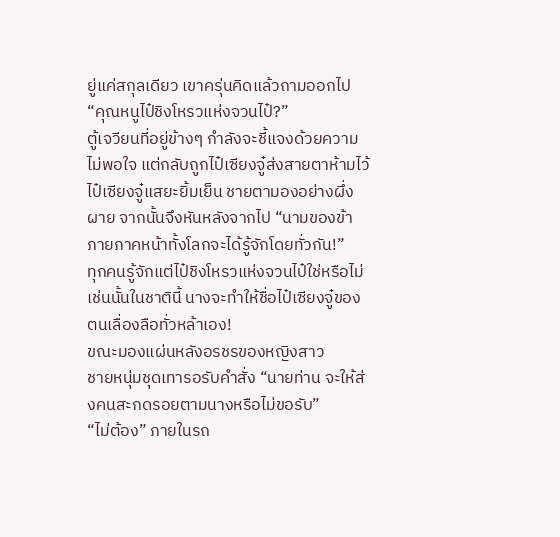ยู่แค่สกุลเดียว เขาครุ่นคิดแล้วถามออกไป “คุณหนูไป๋ชิงโหรวแห่งจวนไป๋?”
ตู้เจวียนที่อยู่ข้างๆ กำลังจะชี้แจงด้วยความไม่พอใจ แต่กลับถูกไป๋เซียงจู๋ส่งสายตาห้ามไว้
ไป๋เซียงจู๋แสยะยิ้มเย็น ชายตามองอย่างผึ่งผาย จากนั้นจึงหันหลังจากไป “นามของข้า ภายภาคหน้าทั้งโลกจะได้รู้จักโดยทั่วกัน!”
ทุกคนรู้จักแต่ไป๋ชิงโหรวแห่งจวนไป๋ใช่หรือไม่ เช่นนั้นในชาตินี้ นางจะทำให้ชื่อไป๋เซียงจู๋ของตนเลื่องลือทั่วหล้าเอง!
ขณะมองแผ่นหลังอรชรของหญิงสาว
ชายหนุ่มชุดเทารอรับคำสั่ง “นายท่าน จะให้ส่งคนสะกดรอยตามนางหรือไม่ขอรับ”
“ไม่ต้อง” ภายในรถ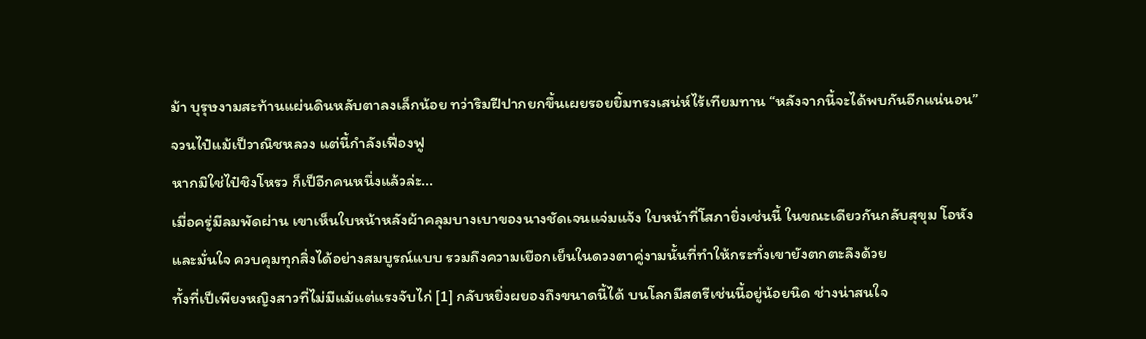ม้า บุรุษงามสะท้านแผ่นดินหลับตาลงเล็กน้อย ทว่าริมฝีปากยกขึ้นเผยรอยยิ้มทรงเสน่ห์ไร้เทียมทาน “หลังจากนี้จะได้พบกันอีกแน่นอน”
จวนไป๋แม้เป็วาณิชหลวง แต่นี้กำลังเฟื่องฟู
หากมิใช่ไป๋ชิงโหรว ก็เป็อีกคนหนึ่งแล้วล่ะ...
เมื่อครู่มีลมพัดผ่าน เขาเห็นใบหน้าหลังผ้าคลุมบางเบาของนางชัดเจนแจ่มแจ้ง ใบหน้าที่โสภายิ่งเช่นนี้ ในขณะเดียวกันกลับสุขุม โอหัง และมั่นใจ ควบคุมทุกสิ่งได้อย่างสมบูรณ์แบบ รวมถึงความเยือกเย็นในดวงตาคู่งามนั้นที่ทำให้กระทั่งเขายังตกตะลึงด้วย
ทั้งที่เป็เพียงหญิงสาวที่ไม่มีแม้แต่แรงจับไก่ [1] กลับหยิ่งผยองถึงขนาดนี้ได้ บนโลกมีสตรีเช่นนี้อยู่น้อยนิด ช่างน่าสนใจ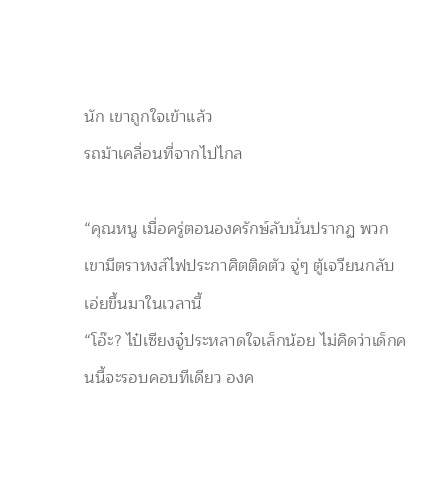นัก เขาถูกใจเข้าแล้ว
รถม้าเคลื่อนที่จากไปไกล

“คุณหนู เมื่อครู่ตอนองครักษ์ลับนั่นปรากฏ พวกเขามีตราหงส์ไฟประกาศิตติดตัว จู่ๆ ตู้เจวียนกลับเอ่ยขึ้นมาในเวลานี้
“โอ๊ะ? ไป๋เซียงจู๋ประหลาดใจเล็กน้อย ไม่คิดว่าเด็กคนนี้จะรอบคอบทีเดียว องค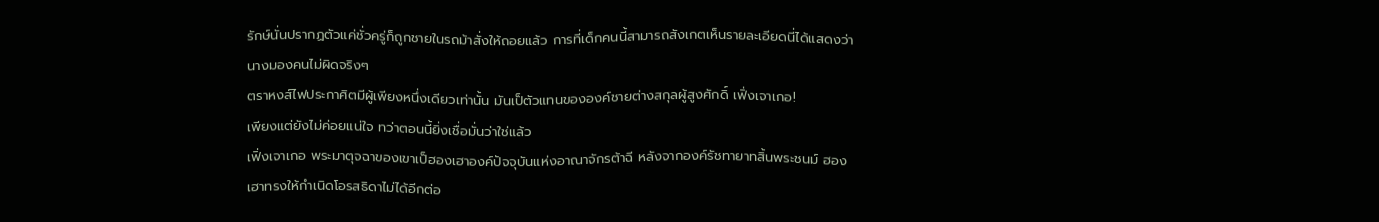รักษ์นั่นปรากฏตัวแค่ชั่วครู่ก็ถูกชายในรถม้าสั่งให้ถอยแล้ว การที่เด็กคนนี้สามารถสังเกตเห็นรายละเอียดนี่ได้แสดงว่านางมองคนไม่ผิดจริงๆ
ตราหงส์ไฟประกาศิตมีผู้เพียงหนึ่งเดียวเท่านั้น มันเป็ตัวแทนขององค์ชายต่างสกุลผู้สูงศักดิ์ เฟิ่งเจาเกอ!
เพียงแต่ยังไม่ค่อยแน่ใจ ทว่าตอนนี้ยิ่งเชื่อมั่นว่าใช่แล้ว
เฟิ่งเจาเกอ พระมาตุจฉาของเขาเป็ฮองเฮาองค์ปัจจุบันแห่งอาณาจักรต้าฉี หลังจากองค์รัชทายาทสิ้นพระชนม์ ฮองเฮาทรงให้กำเนิดโอรสธิดาไม่ได้อีกต่อ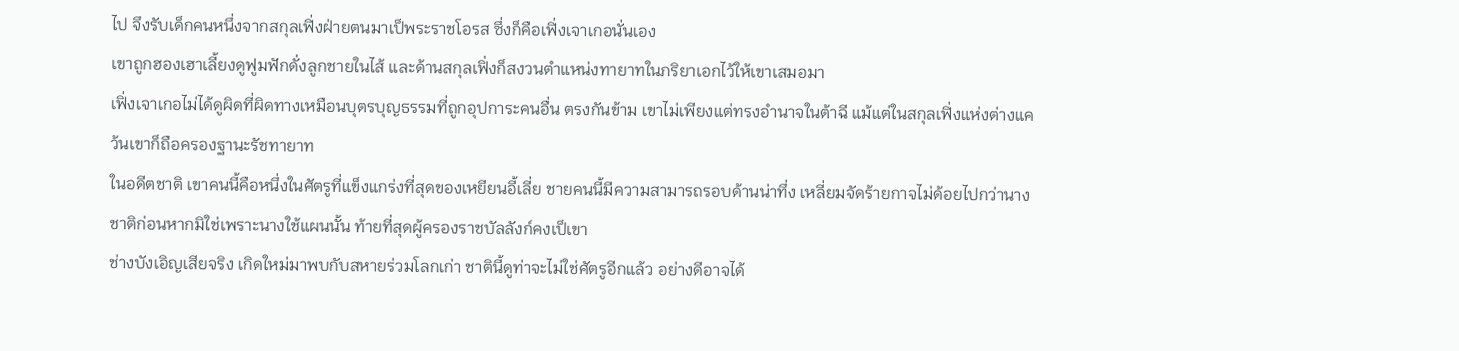ไป จึงรับเด็กคนหนึ่งจากสกุลเฟิ่งฝ่ายตนมาเป็พระราชโอรส ซึ่งก็คือเฟิ่งเจาเกอนั่นเอง
เขาถูกฮองเฮาเลี้ยงดูฟูมฟักดั่งลูกชายในไส้ และด้านสกุลเฟิ่งก็สงวนตำแหน่งทายาทในภริยาเอกไว้ให้เขาเสมอมา
เฟิ่งเจาเกอไม่ได้ดูผิดที่ผิดทางเหมือนบุตรบุญธรรมที่ถูกอุปการะคนอื่น ตรงกันข้าม เขาไม่เพียงแต่ทรงอำนาจในต้าฉี แม้แต่ในสกุลเฟิ่งแห่งต่างแคว้นเขาก็ถือครองฐานะรัชทายาท
ในอดีตชาติ เขาคนนี้คือหนึ่งในศัตรูที่แข็งแกร่งที่สุดของเหยียนอี้เลี่ย ชายคนนี้มีความสามารถรอบด้านน่าทึ่ง เหลี่ยมจัดร้ายกาจไม่ด้อยไปกว่านาง ชาติก่อนหากมิใช่เพราะนางใช้แผนนั้น ท้ายที่สุดผู้ครองราชบัลลังก์คงเป็เขา
ช่างบังเอิญเสียจริง เกิดใหม่มาพบกับสหายร่วมโลกเก่า ชาตินี้ดูท่าจะไม่ใช่ศัตรูอีกแล้ว อย่างดีอาจได้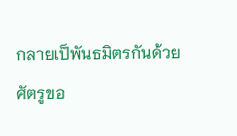กลายเป็พันธมิตรกันด้วย
ศัตรูขอ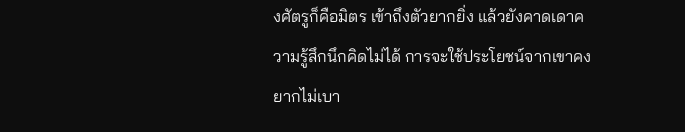งศัตรูก็คือมิตร เข้าถึงตัวยากยิ่ง แล้วยังคาดเดาความรู้สึกนึกคิดไม่ได้ การจะใช้ประโยชน์จากเขาคงยากไม่เบา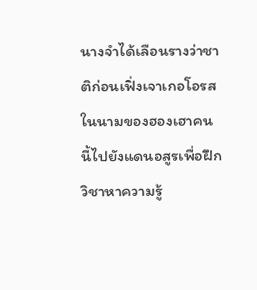นางจำได้เลือนรางว่าชาติก่อนเฟิ่งเจาเกอโอรสในนามของฮองเฮาคนนี้ไปยังแดนอสูรเพื่อฝึกวิชาหาความรู้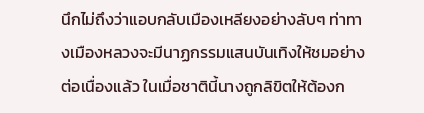นึกไม่ถึงว่าแอบกลับเมืองเหลียงอย่างลับๆ ท่าทางเมืองหลวงจะมีนาฏกรรมแสนบันเทิงให้ชมอย่างต่อเนื่องแล้ว ในเมื่อชาตินี้นางถูกลิขิตให้ต้องก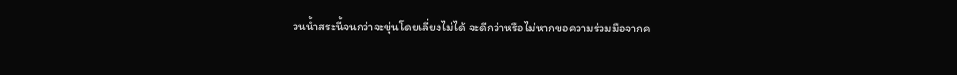วนน้ำสระนี้จนกว่าจะขุ่นโดยเลี่ยงไม่ได้ จะดีกว่าหรือไม่หากขอความร่วมมือจากค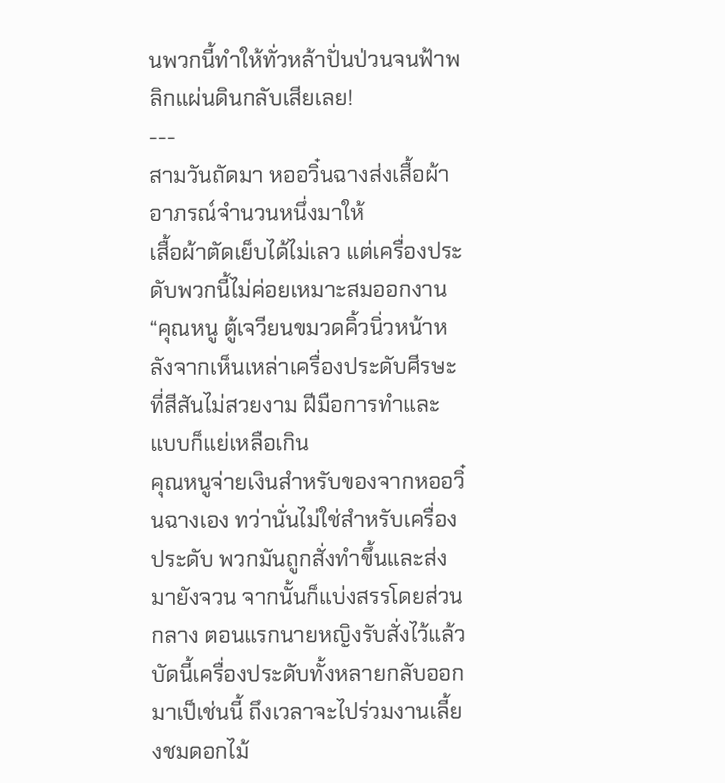นพวกนี้ทำให้ทั่วหล้าปั่นป่วนจนฟ้าพลิกแผ่นดินกลับเสียเลย!
---
สามวันถัดมา หออวิ๋นฉางส่งเสื้อผ้าอาภรณ์จำนวนหนึ่งมาให้
เสื้อผ้าตัดเย็บได้ไม่เลว แต่เครื่องประดับพวกนี้ไม่ค่อยเหมาะสมออกงาน
“คุณหนู ตู้เจวียนขมวดคิ้วนิ่วหน้าหลังจากเห็นเหล่าเครื่องประดับศีรษะที่สีสันไม่สวยงาม ฝีมือการทำและแบบก็แย่เหลือเกิน
คุณหนูจ่ายเงินสำหรับของจากหออวิ๋นฉางเอง ทว่านั่นไม่ใช่สำหรับเครื่องประดับ พวกมันถูกสั่งทำขึ้นและส่งมายังจวน จากนั้นก็แบ่งสรรโดยส่วนกลาง ตอนแรกนายหญิงรับสั่งไว้แล้ว บัดนี้เครื่องประดับทั้งหลายกลับออกมาเป็เช่นนี้ ถึงเวลาจะไปร่วมงานเลี้ยงชมดอกไม้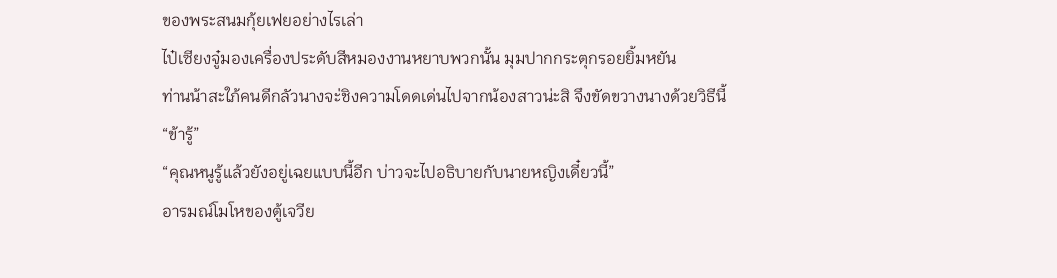ของพระสนมกุ้ยเฟยอย่างไรเล่า
ไป๋เซียงจู๋มองเครื่องประดับสีหมองงานหยาบพวกนั้น มุมปากกระตุกรอยยิ้มหยัน
ท่านน้าสะใภ้คนดีกลัวนางจะ่ชิงความโดดเด่นไปจากน้องสาวน่ะสิ จึงขัดขวางนางด้วยวิธีนี้
“ข้ารู้”
“คุณหนูรู้แล้วยังอยู่เฉยแบบนี้อีก บ่าวจะไปอธิบายกับนายหญิงเดี๋ยวนี้”
อารมณ์โมโหของตู้เจวีย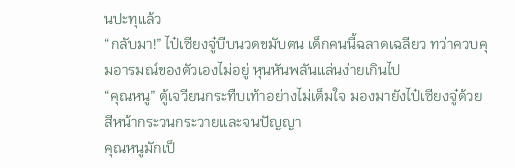นปะทุแล้ว
“กลับมา!” ไป๋เซียงจู๋บีบนวดขมับตน เด็กคนนี้ฉลาดเฉลียว ทว่าควบคุมอารมณ์ของตัวเองไม่อยู่ หุนหันพลันแล่นง่ายเกินไป
“คุณหนู” ตู้เจวียนกระทืบเท้าอย่างไม่เต็มใจ มองมายังไป๋เซียงจู๋ด้วยสีหน้ากระวนกระวายและจนปัญญา
คุณหนูมักเป็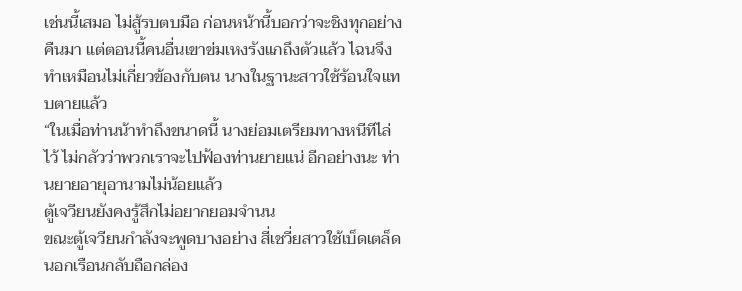เช่นนี้เสมอ ไม่สู้รบตบมือ ก่อนหน้านี้บอกว่าจะชิงทุกอย่างคืนมา แต่ตอนนี้คนอื่นเขาข่มเหงรังแกถึงตัวแล้ว ไฉนจึงทำเหมือนไม่เกี่ยวข้องกับตน นางในฐานะสาวใช้ร้อนใจแทบตายแล้ว
“ในเมื่อท่านน้าทำถึงขนาดนี้ นางย่อมเตรียมทางหนีทีไล่ไว้ ไม่กลัวว่าพวกเราจะไปฟ้องท่านยายแน่ อีกอย่างนะ ท่านยายอายุอานามไม่น้อยแล้ว
ตู้เจวียนยังคงรู้สึกไม่อยากยอมจำนน
ขณะตู้เจวียนกำลังจะพูดบางอย่าง สี่เชวี่ยสาวใช้เบ็ดเตล็ดนอกเรือนกลับถือกล่อง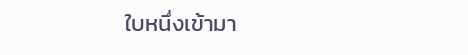ใบหนึ่งเข้ามา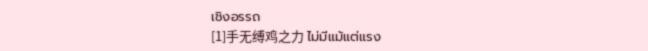เชิงอรรถ
[1]手无缚鸡之力 ไม่มีแม้แต่แรง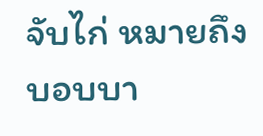จับไก่ หมายถึง บอบบา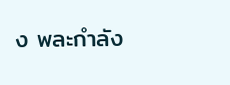ง พละกำลัง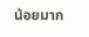น้อยมาก